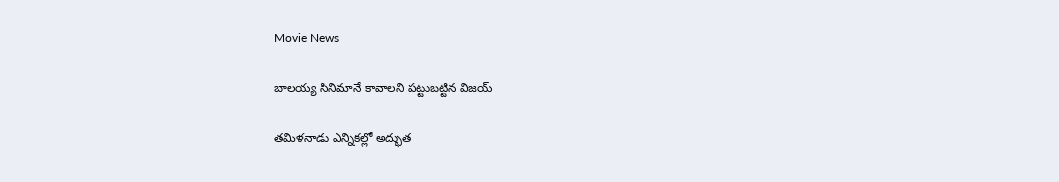Movie News

బాలయ్య సినిమానే కావాలని పట్టుబట్టిన విజయ్

తమిళనాడు ఎన్నికల్లో అద్భుత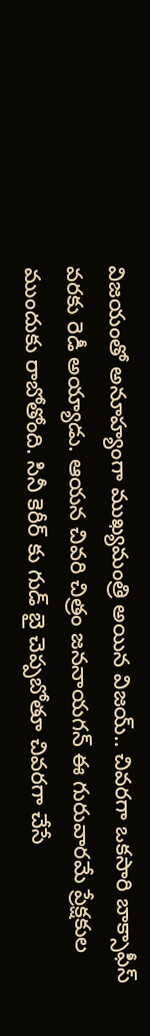విజయంతో అనూహ్యంగా ముఖ్యమంత్రి అయిన విజయ్.. చివరగా ఒకసారి బాక్సాఫీస్ వరకు రెడీ అయ్యాడు. ఆయన చివరి చిత్రం జననాయగన్ ఈ గురువారమే ప్రేక్షకుల ముందుకు రాబోతోంది. సినీ కెరీర్ కు గుడ్ బై చెప్పబోతూ చివరగా చేసే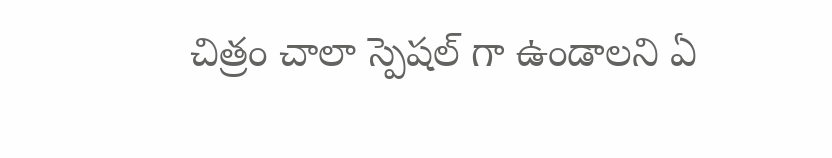చిత్రం చాలా స్పెషల్ గా ఉండాలని ఏ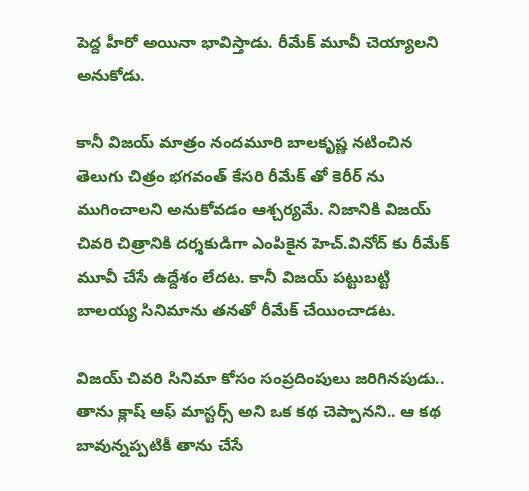పెద్ద హీరో అయినా భావిస్తాడు. రీమేక్ మూవీ చెయ్యాలని అనుకోడు.

కానీ విజయ్ మాత్రం నందమూరి బాలకృష్ణ నటించిన తెలుగు చిత్రం భగవంత్ కేసరి రీమేక్ తో కెరీర్ ను ముగించాలని అనుకోవడం ఆశ్చర్యమే. నిజానికి విజయ్ చివరి చిత్రానికి దర్శకుడిగా ఎంపికైన హెచ్.వినోద్ కు రీమేక్ మూవీ చేసే ఉద్దేశం లేదట. కానీ విజయ్ పట్టుబట్టి బాలయ్య సినిమాను తనతో రీమేక్ చేయించాడట.

విజయ్ చివరి సినిమా కోసం సంప్రదింపులు జరిగినపుడు.. తాను క్లాష్ ఆఫ్ మాస్టర్స్ అని ఒక కథ చెప్పానని.. ఆ కథ బావున్నప్పటికీ తాను చేసే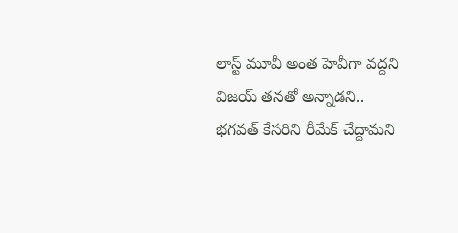లాస్ట్ మూవీ అంత హెవీగా వద్దని విజయ్ తనతో అన్నాడని.. భగవత్ కేసరిని రీమేక్ చేద్దామని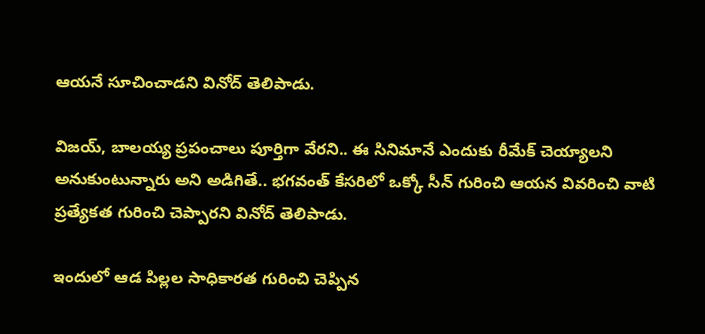ఆయనే సూచించాడని వినోద్ తెలిపాడు.

విజయ్, బాలయ్య ప్రపంచాలు పూర్తిగా వేరని.. ఈ సినిమానే ఎందుకు రీమేక్ చెయ్యాలని అనుకుంటున్నారు అని అడిగితే.. భగవంత్ కేసరిలో ఒక్కో సీన్ గురించి ఆయన వివరించి వాటి ప్రత్యేకత గురించి చెప్పారని వినోద్ తెలిపాడు.

ఇందులో ఆడ పిల్లల సాధికారత గురించి చెప్పిన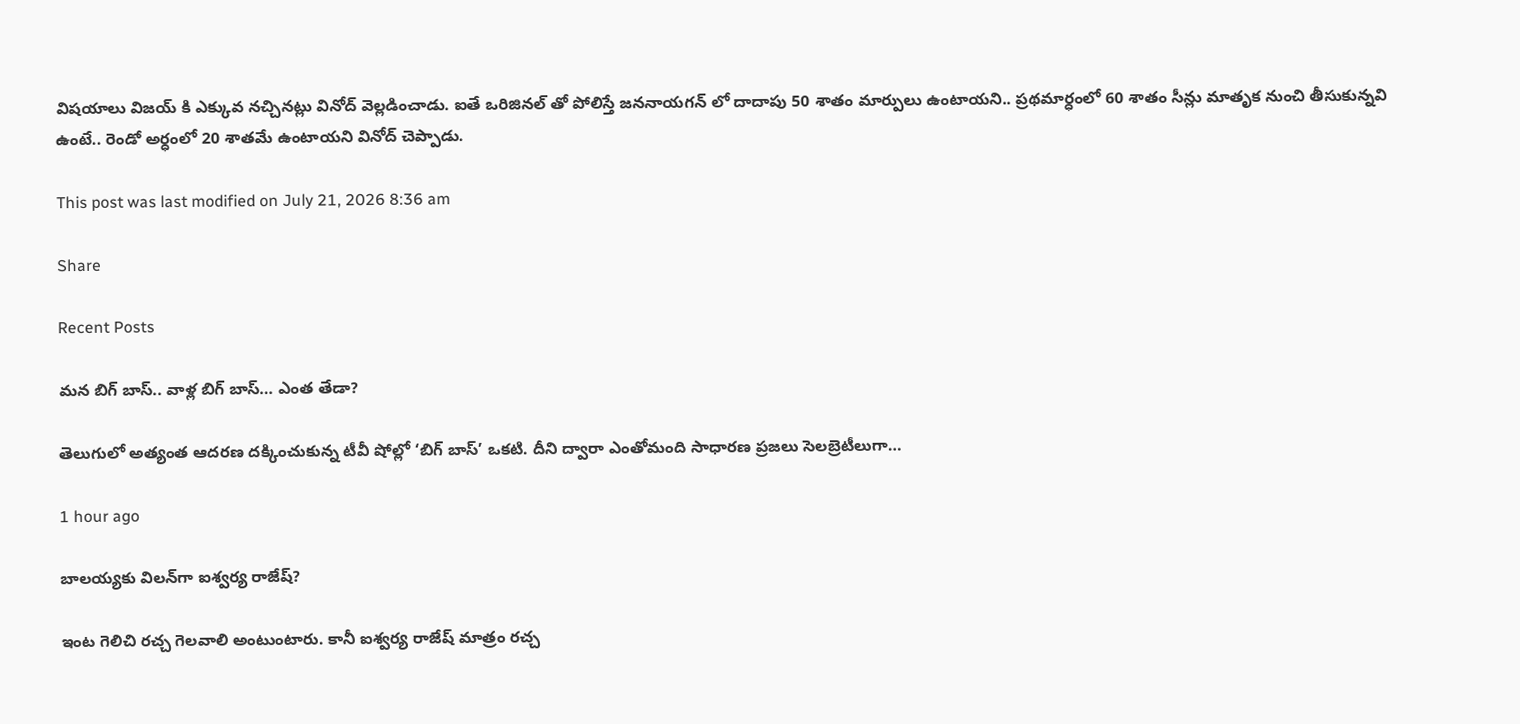విషయాలు విజయ్ కి ఎక్కువ నచ్చినట్లు వినోద్ వెల్లడించాడు. ఐతే ఒరిజినల్ తో పోలిస్తే జననాయగన్ లో దాదాపు 50 శాతం మార్పులు ఉంటాయని.. ప్రథమార్ధంలో 60 శాతం సీన్లు మాతృక నుంచి తీసుకున్నవి ఉంటే.. రెండో అర్ధంలో 20 శాతమే ఉంటాయని వినోద్ చెప్పాడు.

This post was last modified on July 21, 2026 8:36 am

Share

Recent Posts

మన బిగ్ బాస్.. వాళ్ల బిగ్ బాస్… ఎంత తేడా?

తెలుగులో అత్యంత ఆదరణ దక్కించుకున్న టీవీ షోల్లో ‘బిగ్ బాస్’ ఒకటి. దీని ద్వారా ఎంతోమంది సాధారణ ప్రజలు సెలబ్రెటీలుగా…

1 hour ago

బాలయ్యకు విలన్‌గా ఐశ్వర్య రాజేష్?

ఇంట గెలిచి రచ్చ గెలవాలి అంటుంటారు. కానీ ఐశ్వర్య రాజేష్ మాత్రం రచ్చ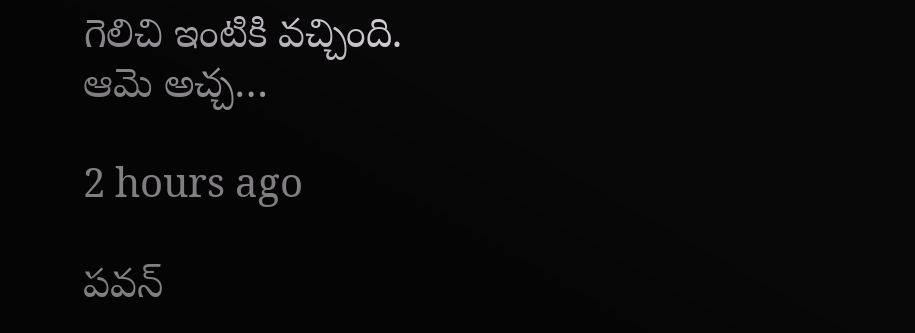గెలిచి ఇంటికి వచ్చింది. ఆమె అచ్చ…

2 hours ago

పవన్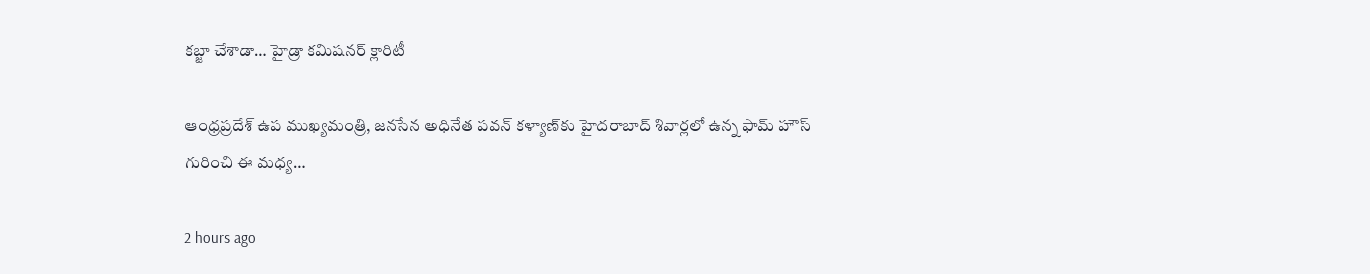కబ్జా చేశాడా… హైడ్రా కమిషనర్ క్లారిటీ

ఆంధ్రప్రదేశ్ ఉప ముఖ్యమంత్రి, జనసేన అధినేత పవన్ కళ్యాణ్‌కు హైదరాబాద్ శివార్లలో ఉన్న ఫామ్ హౌస్ గురించి ఈ మధ్య…

2 hours ago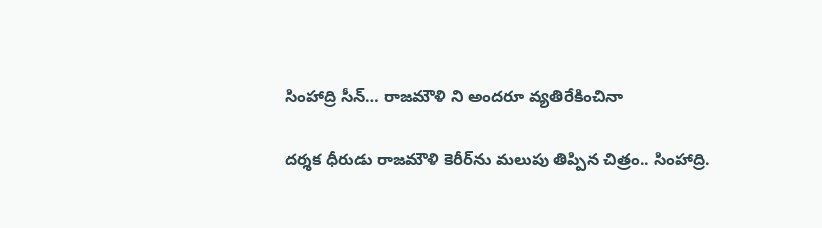సింహాద్రి సీన్… రాజమౌళి ని అందరూ వ్యతిరేకించినా

దర్శక ధీరుడు రాజమౌళి కెరీర్‌ను మలుపు తిప్పిన చిత్రం.. సింహాద్రి.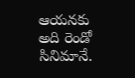ఆయనకు అది రెండో సినిమానే.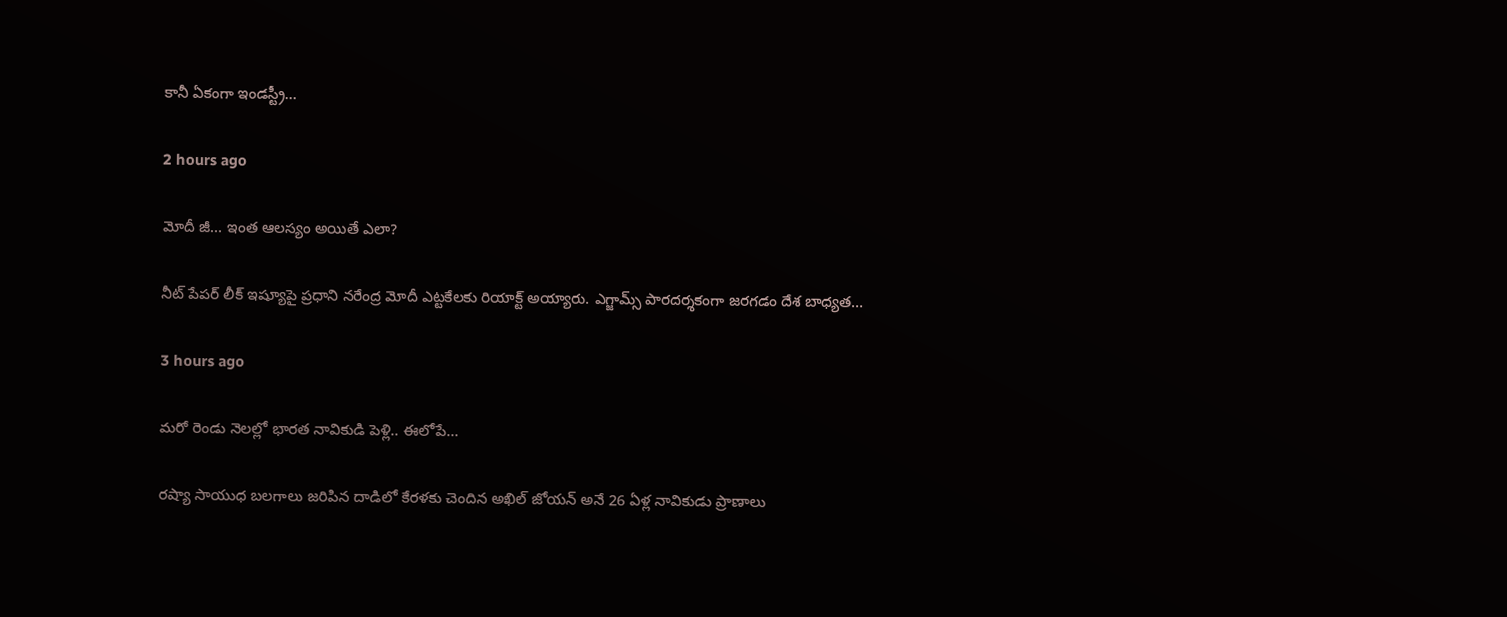కానీ ఏకంగా ఇండస్ట్రీ…

2 hours ago

మోదీ జీ… ఇంత ఆలస్యం అయితే ఎలా?

నీట్ పేపర్ లీక్ ఇష్యూపై ప్రధాని నరేంద్ర మోదీ ఎట్టకేలకు రియాక్ట్ అయ్యారు. ఎగ్జామ్స్ పారదర్శకంగా జరగడం దేశ బాధ్యత…

3 hours ago

మరో రెండు నెలల్లో భారత నావికుడి పెళ్లి.. ఈలోపే…

రష్యా సాయుధ బలగాలు జరిపిన దాడిలో కేరళకు చెందిన అఖిల్ జోయన్ అనే 26 ఏళ్ల నావికుడు ప్రాణాలు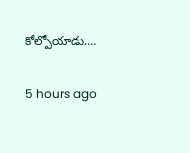కోల్పోయాడు.…

5 hours ago